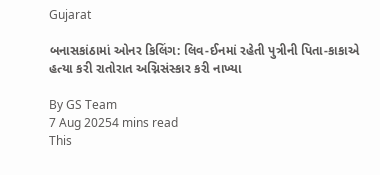Gujarat

બનાસકાંઠામાં ઓનર કિલિંગ: લિવ-ઈનમાં રહેતી પુત્રીની પિતા-કાકાએ હત્યા કરી રાતોરાત અગ્નિસંસ્કાર કરી નાખ્યા

By GS Team
7 Aug 20254 mins read
This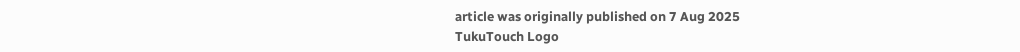article was originally published on 7 Aug 2025
TukuTouch Logo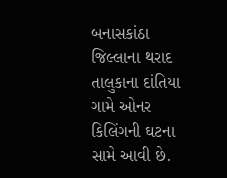બનાસકાંઠા જિલ્લાના થરાદ તાલુકાના દાંતિયા ગામે ઓનર કિલિંગની ઘટના સામે આવી છે.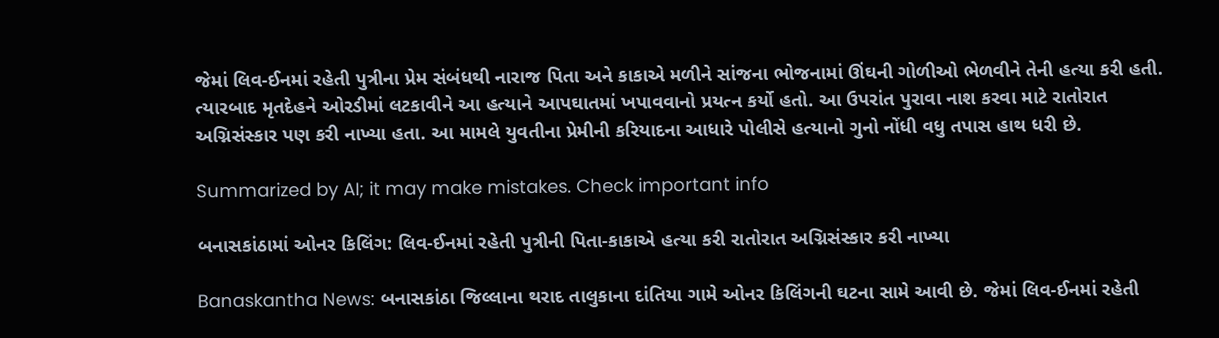જેમાં લિવ-ઈનમાં રહેતી પુત્રીના પ્રેમ સંબંધથી નારાજ પિતા અને કાકાએ મળીને સાંજના ભોજનામાં ઊંઘની ગોળીઓ ભેળવીને તેની હત્યા કરી હતી. ત્યારબાદ મૃતદેહને ઓરડીમાં લટકાવીને આ હત્યાને આપઘાતમાં ખપાવવાનો પ્રયત્ન કર્યો હતો. આ ઉપરાંત પુરાવા નાશ કરવા માટે રાતોરાત અગ્નિસંસ્કાર પણ કરી નાખ્યા હતા. આ મામલે યુવતીના પ્રેમીની કરિયાદના આધારે પોલીસે હત્યાનો ગુનો નોંધી વધુ તપાસ હાથ ધરી છે.

Summarized by AI; it may make mistakes. Check important info

બનાસકાંઠામાં ઓનર કિલિંગ: લિવ-ઈનમાં રહેતી પુત્રીની પિતા-કાકાએ હત્યા કરી રાતોરાત અગ્નિસંસ્કાર કરી નાખ્યા

Banaskantha News: બનાસકાંઠા જિલ્લાના થરાદ તાલુકાના દાંતિયા ગામે ઓનર કિલિંગની ઘટના સામે આવી છે. જેમાં લિવ-ઈનમાં રહેતી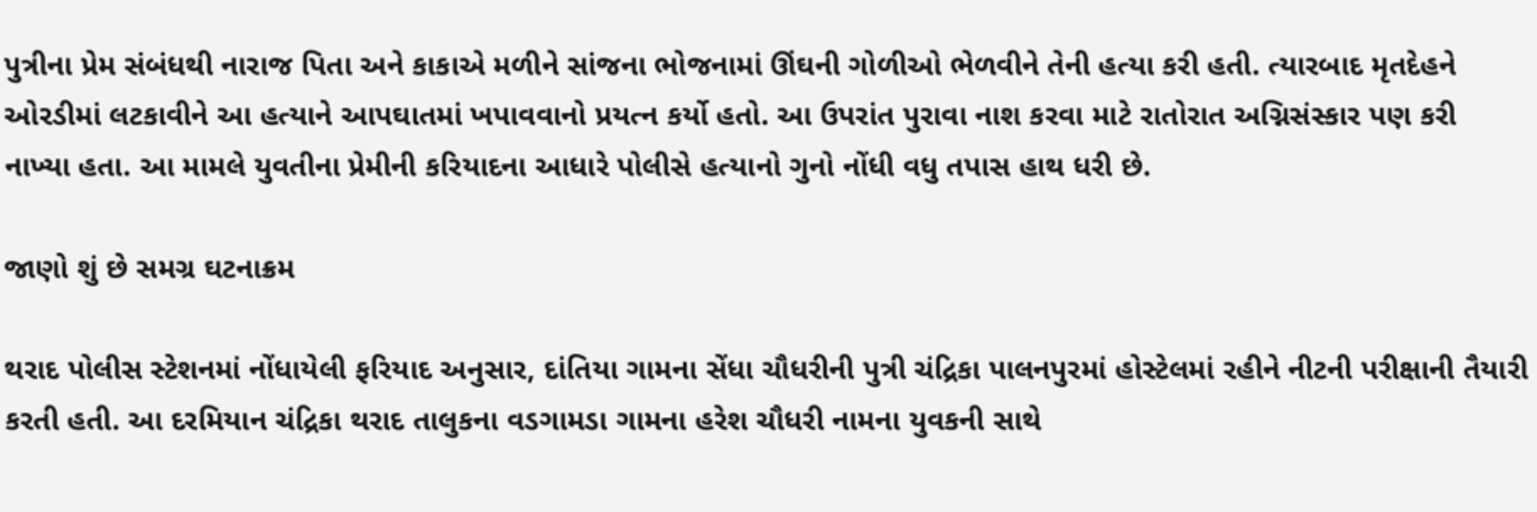પુત્રીના પ્રેમ સંબંધથી નારાજ પિતા અને કાકાએ મળીને સાંજના ભોજનામાં ઊંઘની ગોળીઓ ભેળવીને તેની હત્યા કરી હતી. ત્યારબાદ મૃતદેહને ઓરડીમાં લટકાવીને આ હત્યાને આપઘાતમાં ખપાવવાનો પ્રયત્ન કર્યો હતો. આ ઉપરાંત પુરાવા નાશ કરવા માટે રાતોરાત અગ્નિસંસ્કાર પણ કરી નાખ્યા હતા. આ મામલે યુવતીના પ્રેમીની કરિયાદના આધારે પોલીસે હત્યાનો ગુનો નોંધી વધુ તપાસ હાથ ધરી છે.

જાણો શું છે સમગ્ર ઘટનાક્રમ

થરાદ પોલીસ સ્ટેશનમાં નોંધાયેલી ફરિયાદ અનુસાર, દાંતિયા ગામના સેંધા ચૌધરીની પુત્રી ચંદ્રિકા પાલનપુરમાં હોસ્ટેલમાં રહીને નીટની પરીક્ષાની તૈયારી કરતી હતી. આ દરમિયાન ચંદ્રિકા થરાદ તાલુકના વડગામડા ગામના હરેશ ચૌધરી નામના યુવકની સાથે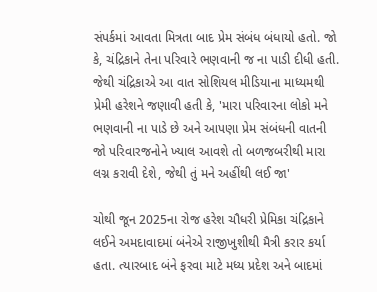સંપર્કમાં આવતા મિત્રતા બાદ પ્રેમ સંબંધ બંધાયો હતો. જો કે, ચંદ્રિકાને તેના પરિવારે ભણવાની જ ના પાડી દીધી હતી. જેથી ચંદ્રિકાએ આ વાત સોશિયલ મીડિયાના માધ્યમથી પ્રેમી હરેશને જણાવી હતી કે, 'મારા પરિવારના લોકો મને ભણવાની ના પાડે છે અને આપણા પ્રેમ સંબંધની વાતની જો પરિવારજનોને ખ્યાલ આવશે તો બળજબરીથી મારા લગ્ન કરાવી દેશે, જેથી તું મને અહીંથી લઈ જા'

ચોથી જૂન 2025ના રોજ હરેશ ચૌધરી પ્રેમિકા ચંદ્રિકાને લઈને અમદાવાદમાં બંનેએ રાજીખુશીથી મૈત્રી કરાર કર્યા હતા. ત્યારબાદ બંને ફરવા માટે મધ્ય પ્રદેશ અને બાદમાં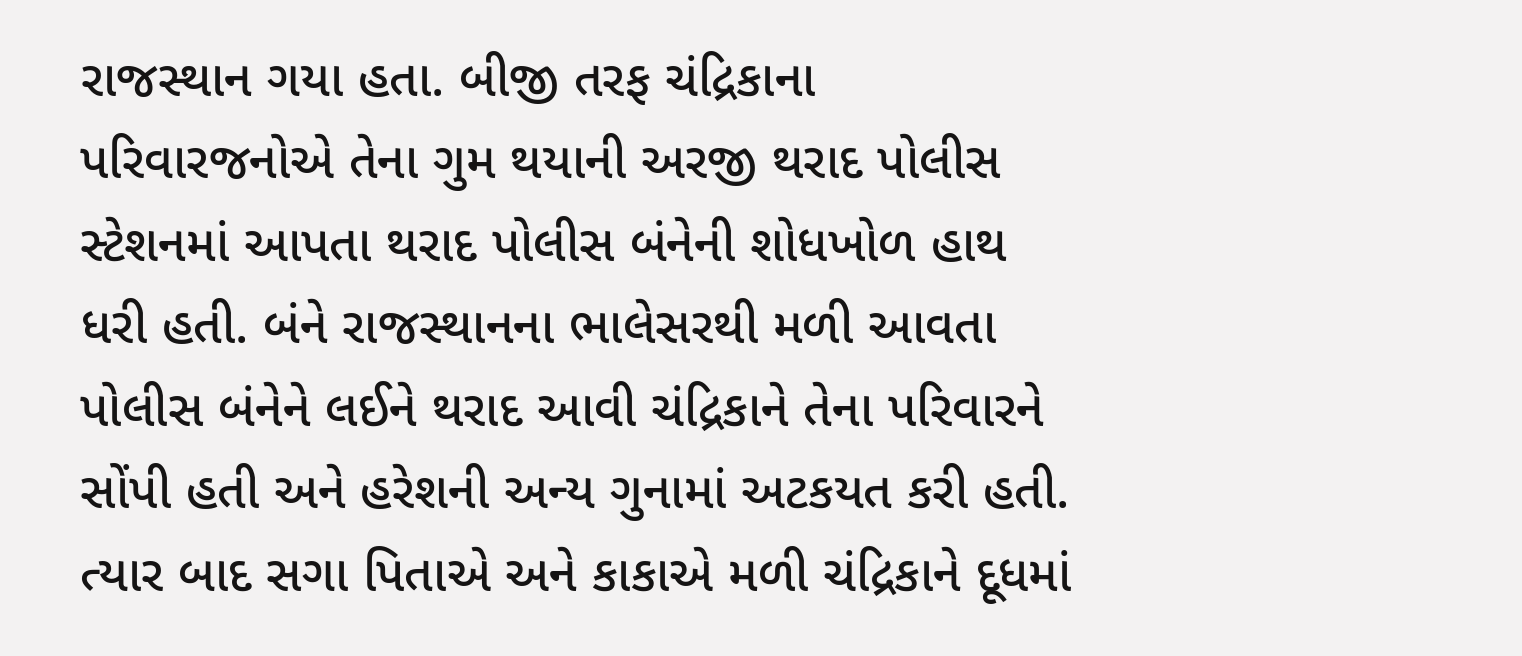રાજસ્થાન ગયા હતા. બીજી તરફ ચંદ્રિકાના પરિવારજનોએ તેના ગુમ થયાની અરજી થરાદ પોલીસ સ્ટેશનમાં આપતા થરાદ પોલીસ બંનેની શોધખોળ હાથ ધરી હતી. બંને રાજસ્થાનના ભાલેસરથી મળી આવતા પોલીસ બંનેને લઈને થરાદ આવી ચંદ્રિકાને તેના પરિવારને સોંપી હતી અને હરેશની અન્ય ગુનામાં અટકયત કરી હતી. ત્યાર બાદ સગા પિતાએ અને કાકાએ મળી ચંદ્રિકાને દૂધમાં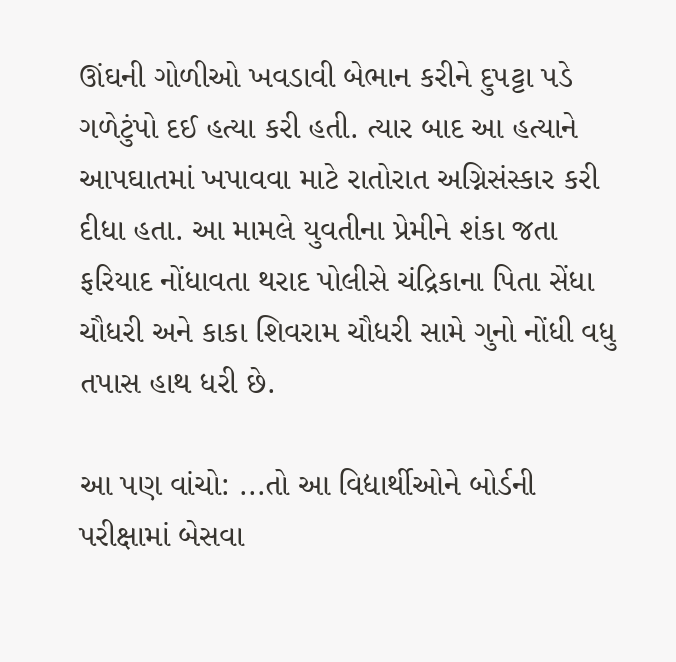ઊંઘની ગોળીઓ ખવડાવી બેભાન કરીને દુપટ્ટા પડે ગળેટુંપો દઈ હત્યા કરી હતી. ત્યાર બાદ આ હત્યાને આપઘાતમાં ખપાવવા માટે રાતોરાત અગ્નિસંસ્કાર કરી દીધા હતા. આ મામલે યુવતીના પ્રેમીને શંકા જતા ફરિયાદ નોંધાવતા થરાદ પોલીસે ચંદ્રિકાના પિતા સેંધા ચૌધરી અને કાકા શિવરામ ચૌધરી સામે ગુનો નોંધી વધુ તપાસ હાથ ધરી છે.

આ પણ વાંચો: ...તો આ વિદ્યાર્થીઓને બોર્ડની પરીક્ષામાં બેસવા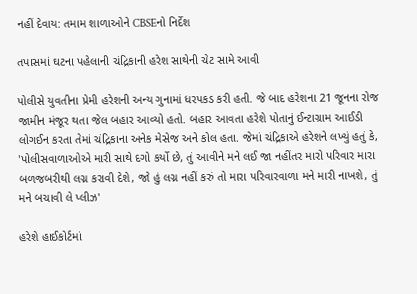નહીં દેવાય: તમામ શાળાઓને CBSEનો નિર્દેશ

તપાસમાં ઘટના પહેલાની ચંદ્રિકાની હરેશ સાથેની ચેટ સામે આવી

પોલીસે યુવતીના પ્રેમી હરેશની અન્ય ગુનામાં ધરપકડ કરી હતી. જે બાદ હરેશના 21 જૂનના રોજ જામીન મંજૂર થતા જેલ બહાર આવ્યો હતો. બહાર આવતા હરેશે પોતાનું ઈન્ટાગ્રામ આઈડી લોગઈન કરતા તેમાં ચંદ્રિકાના અનેક મેસેજ અને કોલ હતા. જેમાં ચંદ્રિકાએ હરેશને લખ્યું હતું કે, 'પોલીસવાળાઓએ મારી સાથે દગો કર્યો છે, તું આવીને મને લઈ જા નહીંતર મારો પરિવાર મારા બળજબરીથી લગ્ન કરાવી દેશે, જો હું લગ્ન નહીં કરું તો મારા પરિવારવાળા મને મારી નાખશે, તું મને બચાવી લે પ્લીઝ'

હરેશે હાઈકોર્ટમાં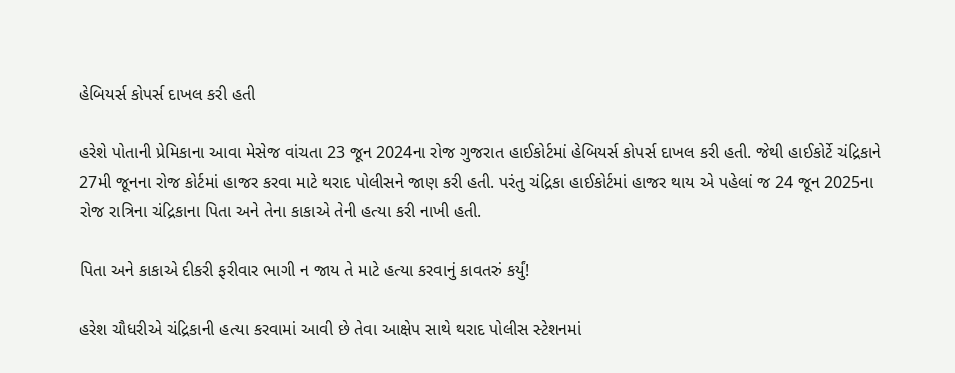હેબિયર્સ કોપર્સ દાખલ કરી હતી

હરેશે પોતાની પ્રેમિકાના આવા મેસેજ વાંચતા 23 જૂન 2024ના રોજ ગુજરાત હાઈકોર્ટમાં હેબિયર્સ કોપર્સ દાખલ કરી હતી. જેથી હાઈકોર્ટે ચંદ્રિકાને 27મી જૂનના રોજ કોર્ટમાં હાજર કરવા માટે થરાદ પોલીસને જાણ કરી હતી. પરંતુ ચંદ્રિકા હાઈકોર્ટમાં હાજર થાય એ પહેલાં જ 24 જૂન 2025ના રોજ રાત્રિના ચંદ્રિકાના પિતા અને તેના કાકાએ તેની હત્યા કરી નાખી હતી.

પિતા અને કાકાએ દીકરી ફરીવાર ભાગી ન જાય તે માટે હત્યા કરવાનું કાવતરું કર્યું!

હરેશ ચૌધરીએ ચંદ્રિકાની હત્યા કરવામાં આવી છે તેવા આક્ષેપ સાથે થરાદ પોલીસ સ્ટેશનમાં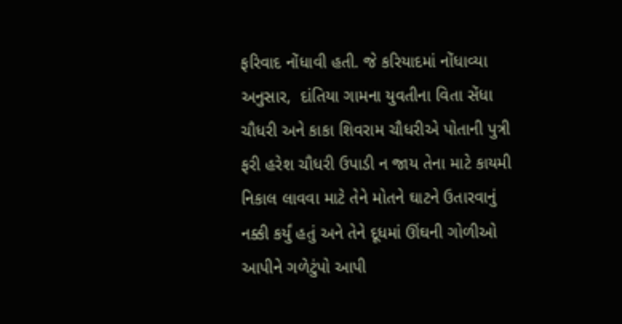ફરિવાદ નોંધાવી હતી. જે કરિયાદમાં નોંધાવ્યા અનુસાર,  દાંતિયા ગામના યુવતીના વિતા સેંધા ચૌધરી અને કાકા શિવરામ ચૌધરીએ પોતાની પુત્રી ફરી હરેશ ચૌધરી ઉપાડી ન જાય તેના માટે કાયમી નિકાલ લાવવા માટે તેને મોતને ઘાટને ઉતારવાનું નક્કી કર્યું હતું અને તેને દૂધમાં ઊંઘની ગોળીઓ આપીને ગળેટુંપો આપી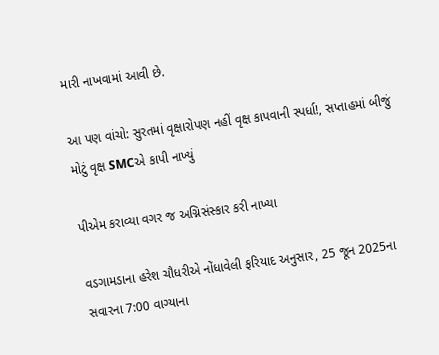મારી નાખવામાં આવી છે.

આ પણ વાંચો: સુરતમાં વૃક્ષારોપણ નહીં વૃક્ષ કાપવાની સ્પર્ધા!, સપ્તાહમાં બીજું મોટું વૃક્ષ SMCએ કાપી નાખ્યું

પીએમ કરાવ્યા વગર જ અગ્નિસંસ્કાર કરી નાખ્યા

વડગામડાના હરેશ ચૌધરીએ નોંધાવેલી ફરિયાદ અનુસાર, 25 જૂન 2025ના સવારના 7:00 વાગ્યાના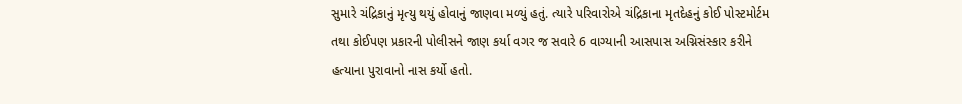સુમારે ચંદ્રિકાનું મૃત્યુ થયું હોવાનું જાણવા મળ્યું હતું. ત્યારે પરિવારોએ ચંદ્રિકાના મૃતદેહનું કોઈ પોસ્ટમોર્ટમ તથા કોઈપણ પ્રકારની પોલીસને જાણ કર્યા વગર જ સવારે 6 વાગ્યાની આસપાસ અગ્નિસંસ્કાર કરીને હત્યાના પુરાવાનો નાસ કર્યો હતો.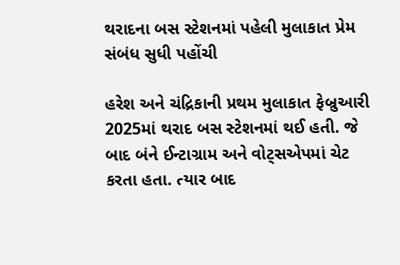થરાદના બસ સ્ટેશનમાં પહેલી મુલાકાત પ્રેમ સંબંધ સુધી પહોંચી

હરેશ અને ચંદ્રિકાની પ્રથમ મુલાકાત ફેબ્રુઆરી 2025માં થરાદ બસ સ્ટેશનમાં થઈ હતી. જે બાદ બંને ઈન્ટાગ્રામ અને વોટ્સએપમાં ચેટ કરતા હતા. ત્યાર બાદ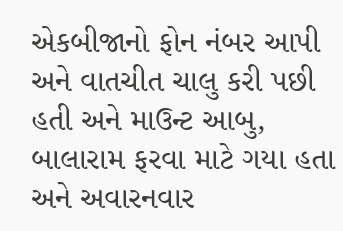એકબીજાનો ફોન નંબર આપી અને વાતચીત ચાલુ કરી પછી હતી અને માઉન્ટ આબુ, બાલારામ ફરવા માટે ગયા હતા અને અવારનવાર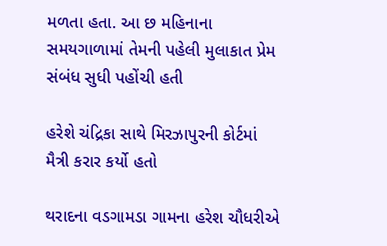મળતા હતા. આ છ મહિનાના સમયગાળામાં તેમની પહેલી મુલાકાત પ્રેમ સંબંધ સુધી પહોંચી હતી

હરેશે ચંદ્રિકા સાથે મિરઝાપુરની કોર્ટમાં મૈત્રી કરાર કર્યો હતો

થરાદના વડગામડા ગામના હરેશ ચૌધરીએ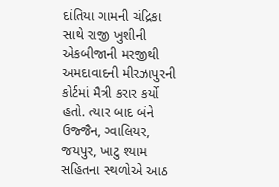દાંતિયા ગામની ચંદ્રિકા સાથે રાજી ખુશીની એકબીજાની મરજીથી અમદાવાદની મીરઝાપુરની કોર્ટમાં મૈત્રી કરાર કર્યો હતો. ત્યાર બાદ બંને ઉજ્જૈન, ગ્વાલિયર, જયપુર, ખાટુ શ્યામ સહિતના સ્થળોએ આઠ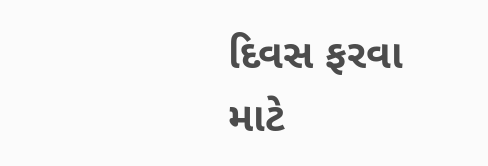દિવસ ફરવા માટે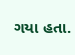ગયા હતા.